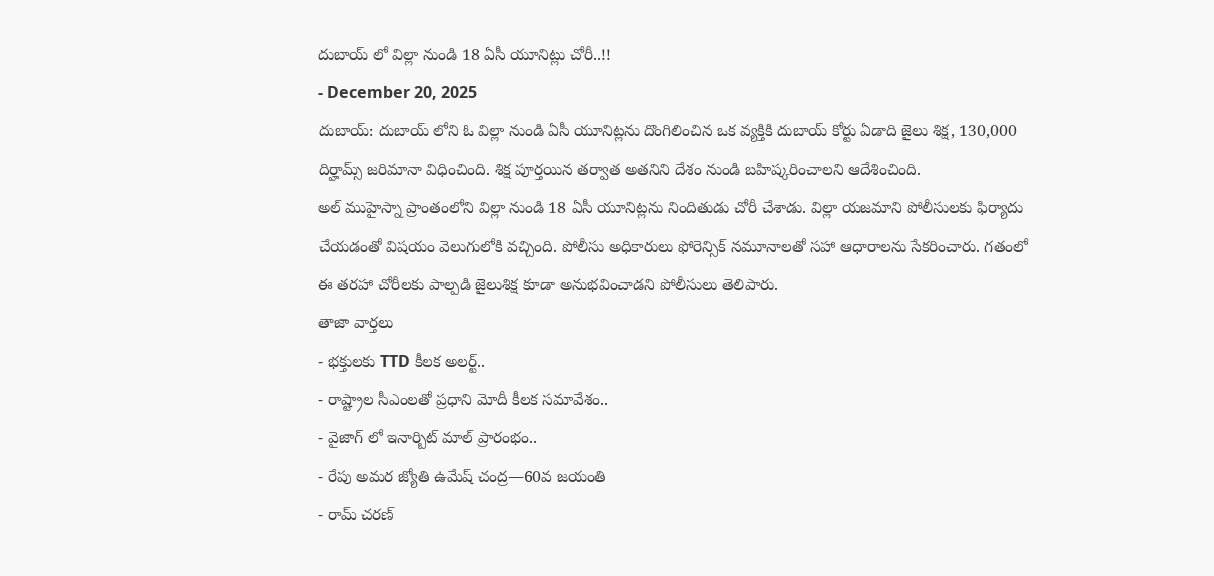దుబాయ్ లో విల్లా నుండి 18 ఏసీ యూనిట్లు చోరీ..!!
- December 20, 2025
దుబాయ్: దుబాయ్ లోని ఓ విల్లా నుండి ఏసీ యూనిట్లను దొంగిలించిన ఒక వ్యక్తికి దుబాయ్ కోర్టు ఏడాది జైలు శిక్ష, 130,000 దిర్హామ్స్ జరిమానా విధించింది. శిక్ష పూర్తయిన తర్వాత అతనిని దేశం నుండి బహిష్కరించాలని ఆదేశించింది.
అల్ ముహైస్నా ప్రాంతంలోని విల్లా నుండి 18 ఏసీ యూనిట్లను నిందితుడు చోరీ చేశాడు. విల్లా యజమాని పోలీసులకు ఫిర్యాదు చేయడంతో విషయం వెలుగులోకి వచ్చింది. పోలీసు అధికారులు ఫోరెన్సిక్ నమూనాలతో సహా ఆధారాలను సేకరించారు. గతంలో ఈ తరహా చోరీలకు పాల్పడి జైలుశిక్ష కూడా అనుభవించాడని పోలీసులు తెలిపారు.
తాజా వార్తలు
- భక్తులకు TTD కీలక అలర్ట్..
- రాష్ట్రాల సీఎంలతో ప్రధాని మోదీ కీలక సమావేశం..
- వైజాగ్ లో ఇనార్బిట్ మాల్ ప్రారంభం..
- రేపు అమర జ్యోతి ఉమేష్ చంద్ర—60వ జయంతి
- రామ్ చరణ్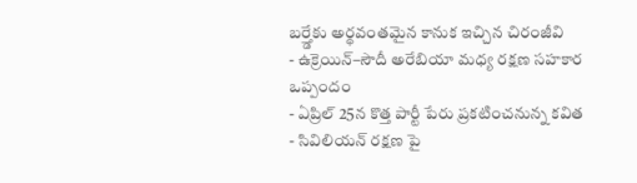బర్త్డేకు అర్థవంతమైన కానుక ఇచ్చిన చిరంజీవి
- ఉక్రెయిన్–సౌదీ అరేబియా మధ్య రక్షణ సహకార ఒప్పందం
- ఏప్రిల్ 25న కొత్త పార్టీ పేరు ప్రకటించనున్న కవిత
- సివిలియన్ రక్షణ పై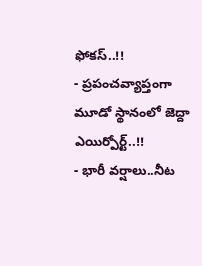ఫోకస్..!!
- ప్రపంచవ్యాప్తంగా మూడో స్థానంలో జెద్దా ఎయిర్పోర్ట్..!!
- భారీ వర్షాలు..నీట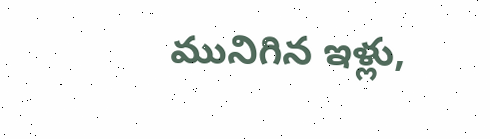మునిగిన ఇళ్లు,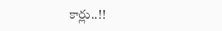కార్లు..!!